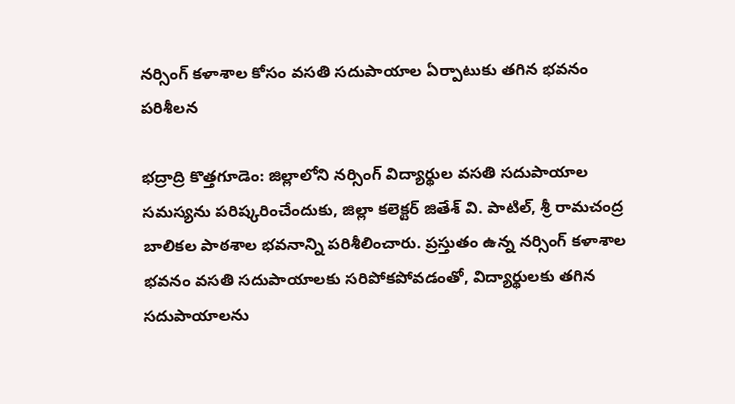నర్సింగ్ కళాశాల కోసం వసతి సదుపాయాల ఏర్పాటుకు తగిన భవనం పరిశీలన

భద్రాద్రి కొత్తగూడెం: జిల్లాలోని నర్సింగ్ విద్యార్థుల వసతి సదుపాయాల సమస్యను పరిష్కరించేందుకు, జిల్లా కలెక్టర్ జితేశ్ వి. పాటిల్, శ్రీ రామచంద్ర బాలికల పాఠశాల భవనాన్ని పరిశీలించారు. ప్రస్తుతం ఉన్న నర్సింగ్ కళాశాల భవనం వసతి సదుపాయాలకు సరిపోకపోవడంతో, విద్యార్థులకు తగిన సదుపాయాలను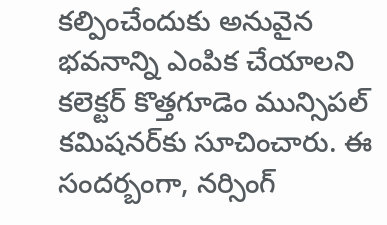కల్పించేందుకు అనువైన భవనాన్ని ఎంపిక చేయాలని కలెక్టర్ కొత్తగూడెం మున్సిపల్ కమిషనర్‌కు సూచించారు. ఈ సందర్బంగా, నర్సింగ్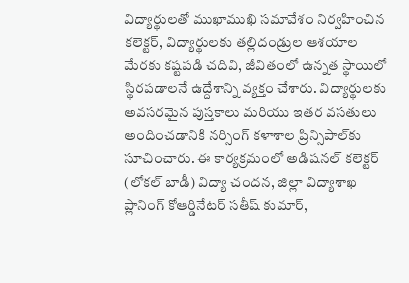విద్యార్థులతో ముఖాముఖి సమావేశం నిర్వహించిన కలెక్టర్, విద్యార్థులకు తల్లిదండ్రుల ఆశయాల మేరకు కష్టపడి చదివి, జీవితంలో ఉన్నత స్థాయిలో స్థిరపడాలనే ఉద్దేశాన్ని వ్యక్తం చేశారు. విద్యార్థులకు అవసరమైన పుస్తకాలు మరియు ఇతర వసతులు అందించడానికి నర్సింగ్ కళాశాల ప్రిన్సిపాల్‌కు సూచించారు. ఈ కార్యక్రమంలో అడిషనల్ కలెక్టర్ (లోకల్ బాడీ) విద్యా చందన, జిల్లా విద్యాశాఖ ప్లానింగ్ కోఆర్డినేటర్ సతీష్ కుమార్,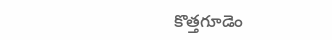కొత్తగూడెం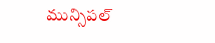మున్సిపల్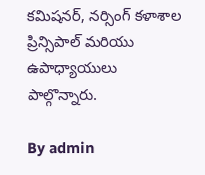కమిషనర్, నర్సింగ్ కళాశాల ప్రిన్సిపాల్ మరియు ఉపాధ్యాయులు పాల్గొన్నారు.

By admin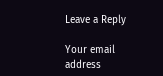Leave a Reply

Your email address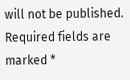will not be published. Required fields are marked *